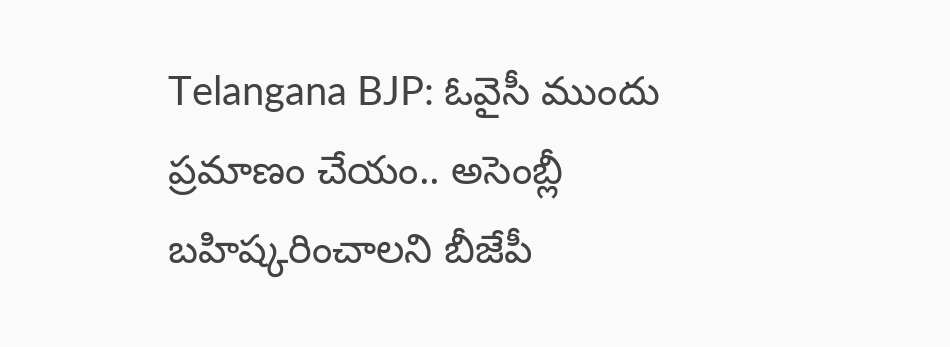Telangana BJP: ఓవైసీ ముందు ప్రమాణం చేయం.. అసెంబ్లీ బహిష్కరించాలని బీజేపీ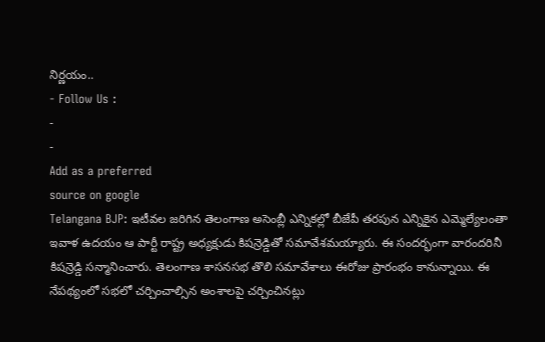నిర్ణయం..
- Follow Us :
-
-
Add as a preferred
source on google
Telangana BJP: ఇటీవల జరిగిన తెలంగాణ అసెంబ్లీ ఎన్నికల్లో బీజేపీ తరపున ఎన్నికైన ఎమ్మెల్యేలంతా ఇవాళ ఉదయం ఆ పార్టీ రాష్ట్ర అధ్యక్షుడు కిషన్రెడ్డితో సమావేశమయ్యారు. ఈ సందర్భంగా వారందరినీ కిషన్రెడ్డి సన్మానించారు. తెలంగాణ శాసనసభ తొలి సమావేశాలు ఈరోజు ప్రారంభం కానున్నాయి. ఈ నేపథ్యంలో సభలో చర్చించాల్సిన అంశాలపై చర్చించినట్లు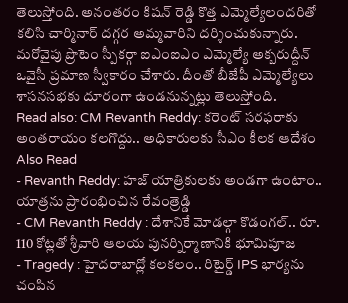తెలుస్తోంది. అనంతరం కిషన్ రెడ్డి కొత్త ఎమ్మెల్యేలందరితో కలిసి చార్మినార్ దగ్గర అమ్మవారిని దర్శించుకున్నారు. మరోవైపు ప్రొటెం స్పీకర్గా ఐఎంఐఎం ఎమ్మెల్యే అక్బరుద్దీన్ ఒవైసీ ప్రమాణ స్వీకారం చేశారు. దీంతో బీజేపీ ఎమ్మెల్యేలు శాసనసభకు దూరంగా ఉండనున్నట్లు తెలుస్తోంది.
Read also: CM Revanth Reddy: కరెంట్ సరఫరాకు అంతరాయం కలగొద్దు.. అధికారులకు సీఎం కీలక ఆదేశం
Also Read
- Revanth Reddy: హజ్ యాత్రికులకు అండగా ఉంటాం.. యాత్రను ప్రారంభించిన రేవంత్రెడ్డి
- CM Revanth Reddy : దేశానికే మోడల్గా కొడంగల్.. రూ. 110 కోట్లతో శ్రీవారి ఆలయ పునర్నిర్మాణానికి భూమిపూజ
- Tragedy : హైదరాబాద్లో కలకలం.. రిటైర్డ్ IPS భార్యను చంపిన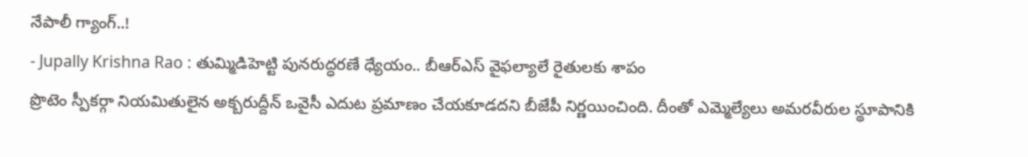నేపాలీ గ్యాంగ్..!
- Jupally Krishna Rao : తుమ్మిడిహెట్టి పునరుద్ధరణే ధ్యేయం.. బీఆర్ఎస్ వైఫల్యాలే రైతులకు శాపం
ప్రొటెం స్పీకర్గా నియమితులైన అక్బరుద్దీన్ ఒవైసీ ఎదుట ప్రమాణం చేయకూడదని బీజేపీ నిర్ణయించింది. దీంతో ఎమ్మెల్యేలు అమరవీరుల స్థూపానికి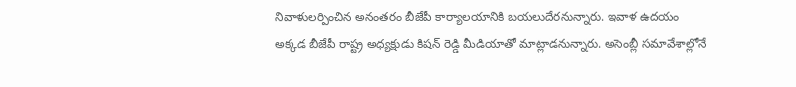నివాళులర్పించిన అనంతరం బీజేపీ కార్యాలయానికి బయలుదేరనున్నారు. ఇవాళ ఉదయం అక్కడ బీజేపీ రాష్ట్ర అధ్యక్షుడు కిషన్ రెడ్డి మీడియాతో మాట్లాడనున్నారు. అసెంబ్లీ సమావేశాల్లోనే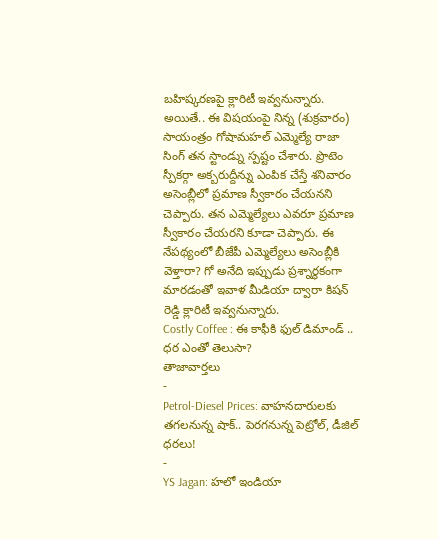బహిష్కరణపై క్లారిటీ ఇవ్వనున్నారు. అయితే.. ఈ విషయంపై నిన్న (శుక్రవారం) సాయంత్రం గోషామహల్ ఎమ్మెల్యే రాజా సింగ్ తన స్టాండ్ను స్పష్టం చేశారు. ప్రొటెం స్పీకర్గా అక్బరుద్దీన్ను ఎంపిక చేస్తే శనివారం అసెంబ్లీలో ప్రమాణ స్వీకారం చేయనని చెప్పారు. తన ఎమ్మెల్యేలు ఎవరూ ప్రమాణ స్వీకారం చేయరని కూడా చెప్పారు. ఈ నేపథ్యంలో బీజేపీ ఎమ్మెల్యేలు అసెంబ్లీకి వెళ్తారా? గో అనేది ఇప్పుడు ప్రశ్నార్థకంగా మారడంతో ఇవాళ మీడియా ద్వారా కిషన్ రెడ్డి క్లారిటీ ఇవ్వనున్నారు.
Costly Coffee : ఈ కాఫీకి ఫుల్ డిమాండ్ .. ధర ఎంతో తెలుసా?
తాజావార్తలు
-
Petrol-Diesel Prices: వాహనదారులకు తగలనున్న షాక్.. పెరగనున్న పెట్రోల్, డీజిల్ ధరలు!
-
YS Jagan: హలో ఇండియా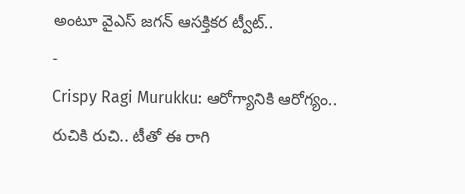అంటూ వైఎస్ జగన్ ఆసక్తికర ట్వీట్..
-
Crispy Ragi Murukku: ఆరోగ్యానికి ఆరోగ్యం.. రుచికి రుచి.. టీతో ఈ రాగి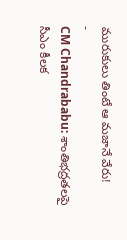మురుకులు తింటే ఆ మజానే వేరు!
-
CM Chandrababu: శాంతిభద్రతలపై సీఎం కీలక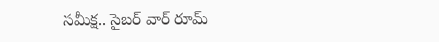సమీక్ష.. సైబర్ వార్ రూమ్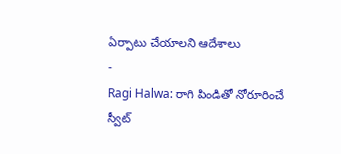ఏర్పాటు చేయాలని ఆదేశాలు
-
Ragi Halwa: రాగి పిండితో నోరూరించే స్వీట్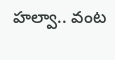హల్వా.. వంట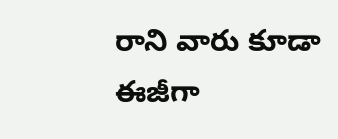రాని వారు కూడా ఈజీగా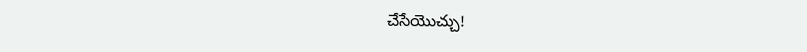చేసేయొచ్చు!